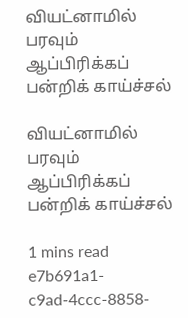வியட்னாமில் பரவும் ஆப்பிரிக்கப் பன்றிக் காய்ச்சல்

வியட்னாமில் பரவும் ஆப்பிரிக்கப் பன்றிக் காய்ச்சல்

1 mins read
e7b691a1-c9ad-4ccc-8858-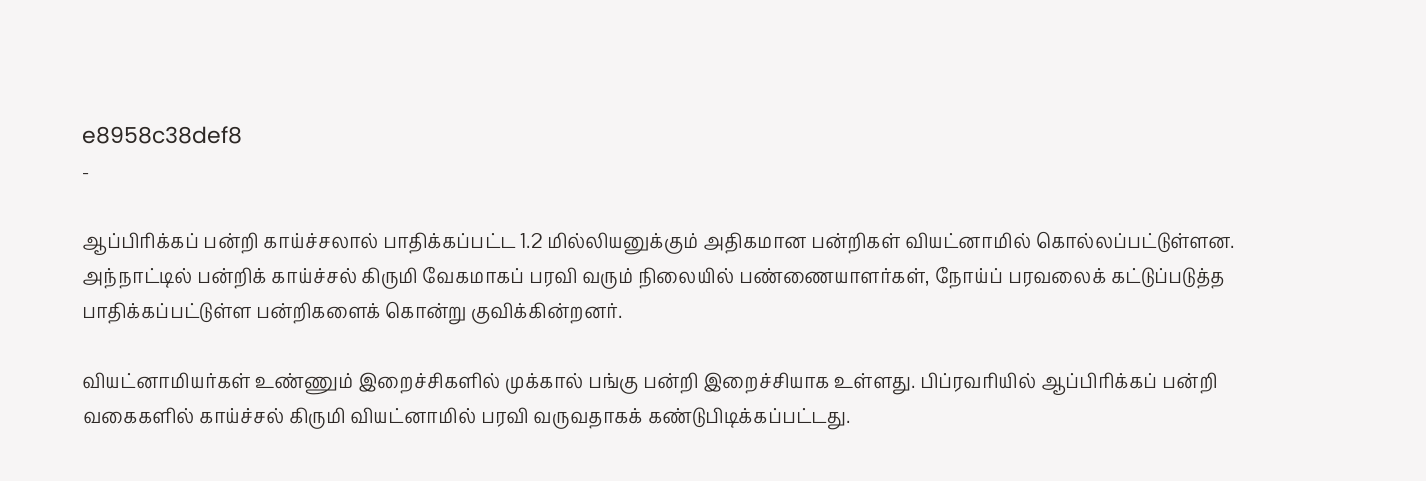e8958c38def8
-

ஆப்பிரிக்கப் பன்றி காய்ச்சலால் பாதிக்கப்பட்ட 1.2 மில்லியனுக்கும் அதிகமான பன்றிகள் வியட்னாமில் கொல்லப்பட்டுள்ளன. அந்நாட்டில் பன்றிக் காய்ச்சல் கிருமி வேகமாகப் பரவி வரும் நிலையில் பண்ணையாளர்கள், நோய்ப் பரவலைக் கட்டுப்படுத்த பாதிக்கப்பட்டுள்ள பன்றிகளைக் கொன்று குவிக்கின்றனர்.

வியட்னாமியர்கள் உண்ணும் இறைச்சிகளில் முக்கால் பங்கு பன்றி இறைச்சியாக உள்ளது. பிப்ரவரியில் ஆப்பிரிக்கப் பன்றி வகைகளில் காய்ச்சல் கிருமி வியட்னாமில் பரவி வருவதாகக் கண்டுபிடிக்கப்பட்டது.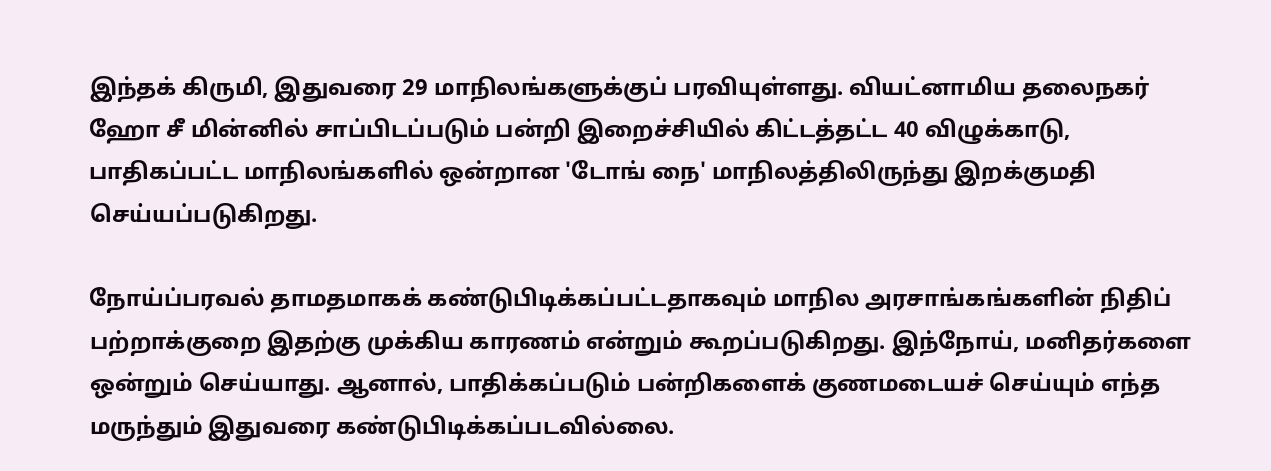இந்தக் கிருமி, இதுவரை 29 மாநிலங்களுக்குப் பரவியுள்ளது. வியட்னாமிய தலைநகர் ஹோ சீ மின்னில் சாப்பிடப்படும் பன்றி இறைச்சியில் கிட்டத்தட்ட 40 விழுக்காடு, பாதிகப்பட்ட மாநிலங்களில் ஒன்றான 'டோங் நை' மாநிலத்திலிருந்து இறக்குமதி செய்யப்படுகிறது.

நோய்ப்பரவல் தாமதமாகக் கண்டுபிடிக்கப்பட்டதாகவும் மாநில அரசாங்கங்களின் நிதிப் பற்றாக்குறை இதற்கு முக்கிய காரணம் என்றும் கூறப்படுகிறது. இந்நோய், மனிதர்களை ஒன்றும் செய்யாது. ஆனால், பாதிக்கப்படும் பன்றிகளைக் குணமடையச் செய்யும் எந்த மருந்தும் இதுவரை கண்டுபிடிக்கப்படவில்லை.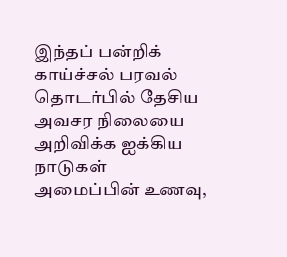இந்தப் பன்றிக் காய்ச்சல் பரவல் தொடர்பில் தேசிய அவசர நிலையை அறிவிக்க ஐக்கிய நாடுகள் அமைப்பின் உணவு,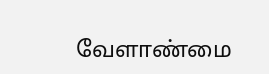வேளாண்மை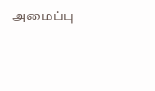அமைப்பு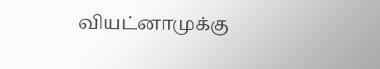வியட்னாமுக்கு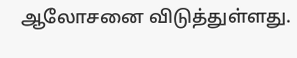ஆலோசனை விடுத்துள்ளது.